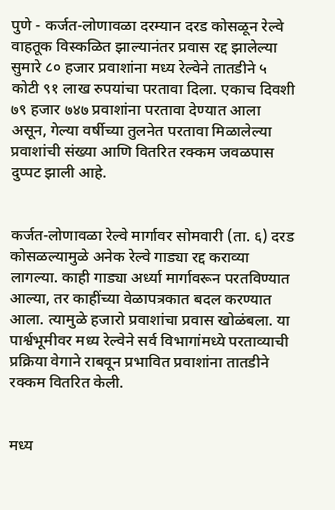पुणे - कर्जत-लोणावळा दरम्यान दरड कोसळून रेल्वे वाहतूक विस्कळित झाल्यानंतर प्रवास रद्द झालेल्या सुमारे ८० हजार प्रवाशांना मध्य रेल्वेने तातडीने ५ कोटी ९१ लाख रुपयांचा परतावा दिला. एकाच दिवशी ७९ हजार ७४७ प्रवाशांना परतावा देण्यात आला असून, गेल्या वर्षीच्या तुलनेत परतावा मिळालेल्या प्रवाशांची संख्या आणि वितरित रक्कम जवळपास दुप्पट झाली आहे.


कर्जत-लोणावळा रेल्वे मार्गावर सोमवारी (ता. ६) दरड कोसळल्यामुळे अनेक रेल्वे गाड्या रद्द कराव्या लागल्या. काही गाड्या अर्ध्या मार्गावरून परतविण्यात आल्या, तर काहींच्या वेळापत्रकात बदल करण्यात आला. त्यामुळे हजारो प्रवाशांचा प्रवास खोळंबला. या पार्श्वभूमीवर मध्य रेल्वेने सर्व विभागांमध्ये परताव्याची प्रक्रिया वेगाने राबवून प्रभावित प्रवाशांना तातडीने रक्कम वितरित केली.


मध्य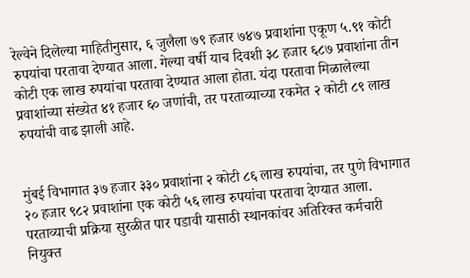रेल्वेने दिलेल्या माहितीनुसार, ६ जुलैला ७९ हजार ७४७ प्रवाशांना एकूण ५.९१ कोटी रुपयांचा परतावा देण्यात आला. गेल्या वर्षी याच दिवशी ३८ हजार ६८७ प्रवाशांना तीन कोटी एक लाख रुपयांचा परतावा देण्यात आला होता. यंदा परतावा मिळालेल्या प्रवाशांच्या संख्येत ४१ हजार ६० जणांची, तर परताव्याच्या रकमेत २ कोटी ८९ लाख रुपयांची वाढ झाली आहे.


मुंबई विभागात ३७ हजार ३३० प्रवाशांना २ कोटी ८६ लाख रुपयांचा, तर पुणे विभागात २० हजार ९८२ प्रवाशांना एक कोटी ५६ लाख रुपयांचा परतावा देण्यात आला. परताव्याची प्रक्रिया सुरळीत पार पडावी यासाठी स्थानकांवर अतिरिक्त कर्मचारी नियुक्त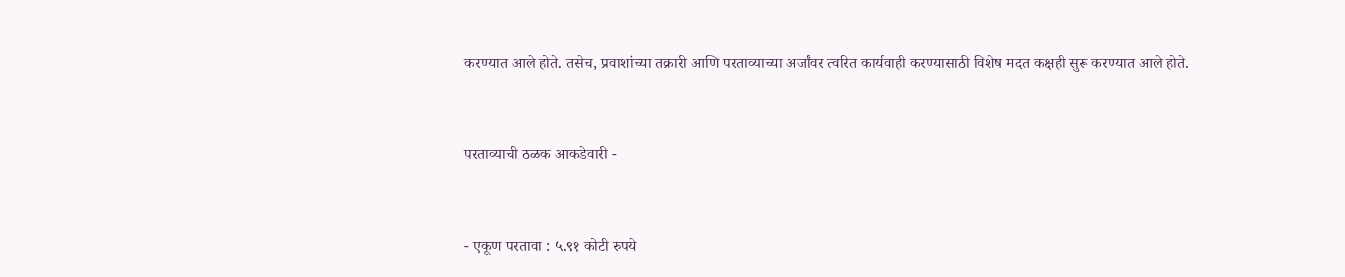करण्यात आले होते. तसेच, प्रवाशांच्या तक्रारी आणि परताव्याच्या अर्जांवर त्वरित कार्यवाही करण्यासाठी विशेष मदत कक्षही सुरू करण्यात आले होते.


परताव्याची ठळक आकडेवारी -


- एकूण परतावा : ५.९१ कोटी रुपये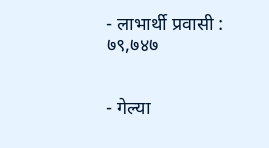- लाभार्थी प्रवासी : ७९,७४७


- गेल्या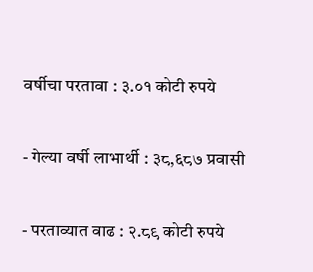वर्षीचा परतावा : ३.०१ कोटी रुपये


- गेल्या वर्षी लाभार्थी : ३८,६८७ प्रवासी


- परताव्यात वाढ : २.८९ कोटी रुपये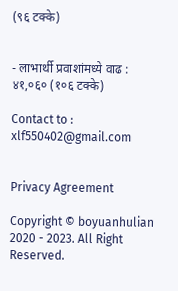(९६ टक्के)


- लाभार्थी प्रवाशांमध्ये वाढ : ४१,०६० (१०६ टक्के)

Contact to : xlf550402@gmail.com


Privacy Agreement

Copyright © boyuanhulian 2020 - 2023. All Right Reserved.